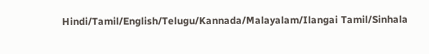Hindi/Tamil/English/Telugu/Kannada/Malayalam/Ilangai Tamil/Sinhala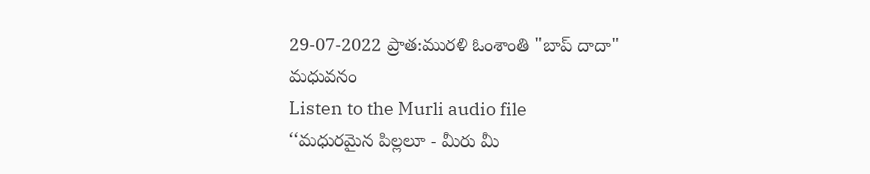29-07-2022 ప్రాత:మురళి ఓంశాంతి "బాప్ దాదా" మధువనం
Listen to the Murli audio file
‘‘మధురమైన పిల్లలూ - మీరు మీ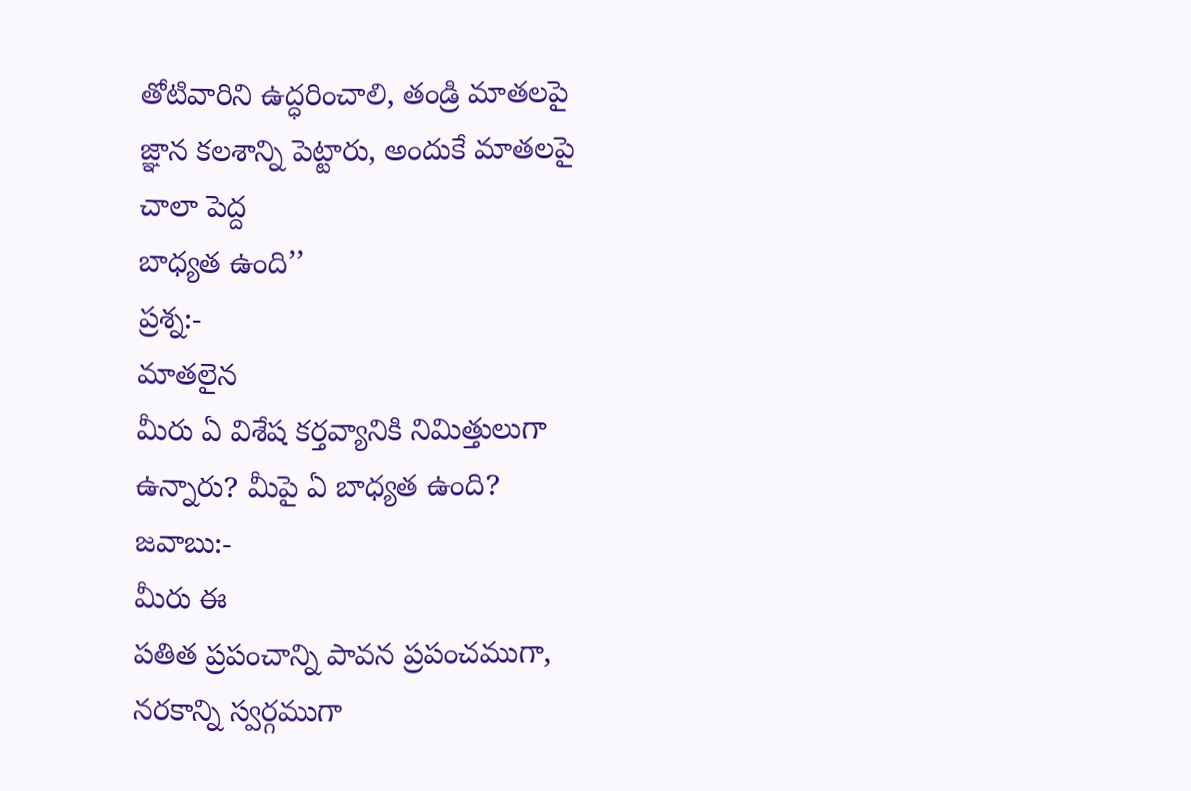తోటివారిని ఉద్ధరించాలి, తండ్రి మాతలపై జ్ఞాన కలశాన్ని పెట్టారు, అందుకే మాతలపై చాలా పెద్ద
బాధ్యత ఉంది’’
ప్రశ్న:-
మాతలైన
మీరు ఏ విశేష కర్తవ్యానికి నిమిత్తులుగా ఉన్నారు? మీపై ఏ బాధ్యత ఉంది?
జవాబు:-
మీరు ఈ
పతిత ప్రపంచాన్ని పావన ప్రపంచముగా, నరకాన్ని స్వర్గముగా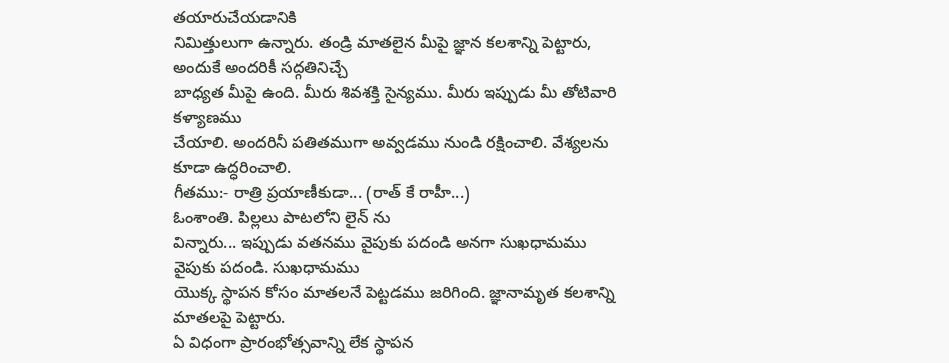తయారుచేయడానికి
నిమిత్తులుగా ఉన్నారు. తండ్రి మాతలైన మీపై జ్ఞాన కలశాన్ని పెట్టారు, అందుకే అందరికీ సద్గతినిచ్చే
బాధ్యత మీపై ఉంది. మీరు శివశక్తి సైన్యము. మీరు ఇప్పుడు మీ తోటివారి కళ్యాణము
చేయాలి. అందరినీ పతితముగా అవ్వడము నుండి రక్షించాలి. వేశ్యలను కూడా ఉద్ధరించాలి.
గీతము:- రాత్రి ప్రయాణీకుడా... (రాత్ కే రాహీ...)
ఓంశాంతి. పిల్లలు పాటలోని లైన్ ను
విన్నారు... ఇప్పుడు వతనము వైపుకు పదండి అనగా సుఖధామము వైపుకు పదండి. సుఖధామము
యొక్క స్థాపన కోసం మాతలనే పెట్టడము జరిగింది. జ్ఞానామృత కలశాన్ని మాతలపై పెట్టారు.
ఏ విధంగా ప్రారంభోత్సవాన్ని లేక స్థాపన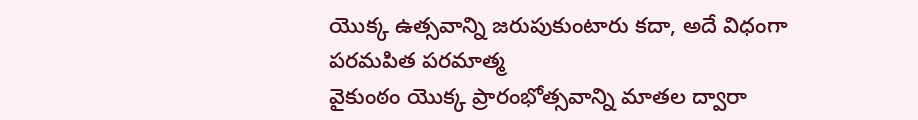యొక్క ఉత్సవాన్ని జరుపుకుంటారు కదా, అదే విధంగా పరమపిత పరమాత్మ
వైకుంఠం యొక్క ప్రారంభోత్సవాన్ని మాతల ద్వారా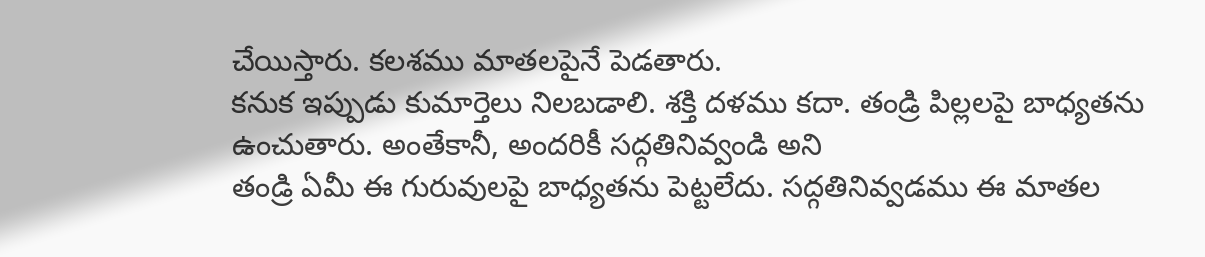చేయిస్తారు. కలశము మాతలపైనే పెడతారు.
కనుక ఇప్పుడు కుమార్తెలు నిలబడాలి. శక్తి దళము కదా. తండ్రి పిల్లలపై బాధ్యతను
ఉంచుతారు. అంతేకానీ, అందరికీ సద్గతినివ్వండి అని
తండ్రి ఏమీ ఈ గురువులపై బాధ్యతను పెట్టలేదు. సద్గతినివ్వడము ఈ మాతల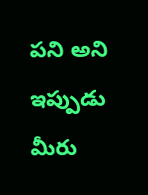పని అని
ఇప్పుడు మీరు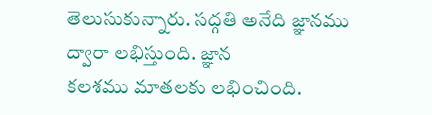తెలుసుకున్నారు. సద్గతి అనేది జ్ఞానము ద్వారా లభిస్తుంది. జ్ఞాన
కలశము మాతలకు లభించింది.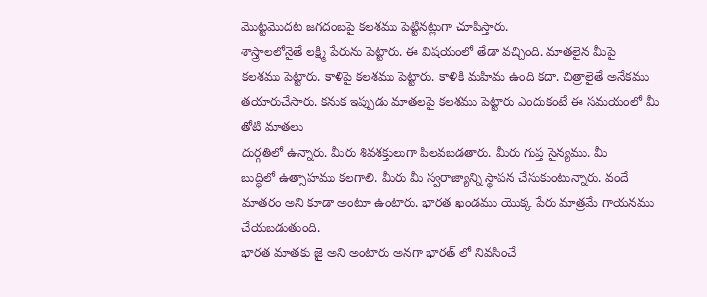మొట్టమొదట జగదంబపై కలశము పెట్టినట్లుగా చూపిస్తారు.
శాస్త్రాలలోనైతే లక్ష్మి పేరును పెట్టారు. ఈ విషయంలో తేడా వచ్చింది. మాతలైన మీపై
కలశము పెట్టారు. కాళిపై కలశము పెట్టారు. కాళికి మహిమ ఉంది కదా. చిత్రాలైతే అనేకము
తయారుచేసారు. కనుక ఇప్పుడు మాతలపై కలశము పెట్టారు ఎందుకంటే ఈ సమయంలో మీ తోటి మాతలు
దుర్గతిలో ఉన్నారు. మీరు శివశక్తులుగా పిలవబడతారు. మీరు గుప్త సైన్యము. మీ
బుద్ధిలో ఉత్సాహము కలగాలి. మీరు మీ స్వరాజ్యాన్ని స్థాపన చేసుకుంటున్నారు. వందే
మాతరం అని కూడా అంటూ ఉంటారు. భారత ఖండము యొక్క పేరు మాత్రమే గాయనము చేయబడుతుంది.
భారత మాతకు జై అని అంటారు అనగా భారత్ లో నివసించే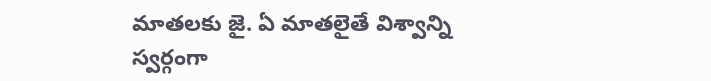మాతలకు జై. ఏ మాతలైతే విశ్వాన్ని
స్వర్గంగా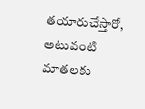తయారుచేస్తారో, అటువంటి మాతలకు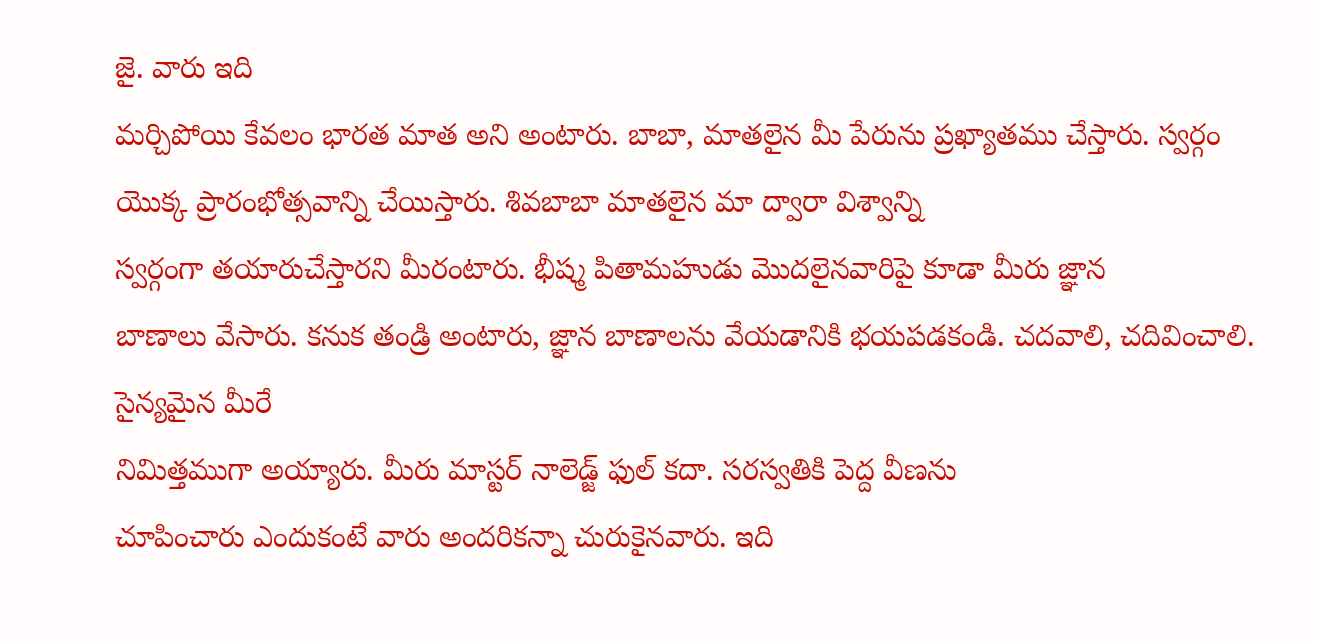జై. వారు ఇది
మర్చిపోయి కేవలం భారత మాత అని అంటారు. బాబా, మాతలైన మీ పేరును ప్రఖ్యాతము చేస్తారు. స్వర్గం
యొక్క ప్రారంభోత్సవాన్ని చేయిస్తారు. శివబాబా మాతలైన మా ద్వారా విశ్వాన్ని
స్వర్గంగా తయారుచేస్తారని మీరంటారు. భీష్మ పితామహుడు మొదలైనవారిపై కూడా మీరు జ్ఞాన
బాణాలు వేసారు. కనుక తండ్రి అంటారు, జ్ఞాన బాణాలను వేయడానికి భయపడకండి. చదవాలి, చదివించాలి. సైన్యమైన మీరే
నిమిత్తముగా అయ్యారు. మీరు మాస్టర్ నాలెడ్జ్ ఫుల్ కదా. సరస్వతికి పెద్ద వీణను
చూపించారు ఎందుకంటే వారు అందరికన్నా చురుకైనవారు. ఇది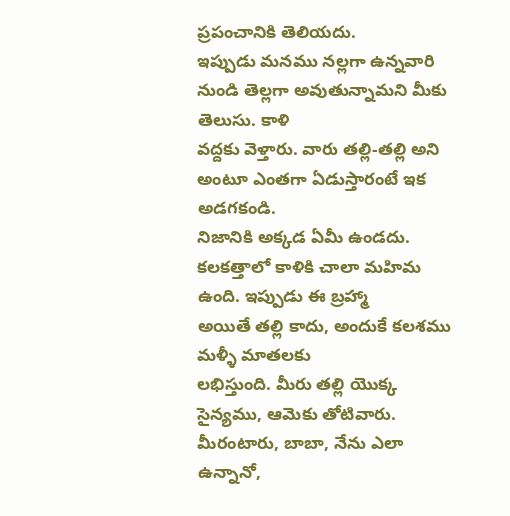ప్రపంచానికి తెలియదు.
ఇప్పుడు మనము నల్లగా ఉన్నవారి నుండి తెల్లగా అవుతున్నామని మీకు తెలుసు. కాళి
వద్దకు వెళ్తారు. వారు తల్లి-తల్లి అని అంటూ ఎంతగా ఏడుస్తారంటే ఇక అడగకండి.
నిజానికి అక్కడ ఏమీ ఉండదు. కలకత్తాలో కాళికి చాలా మహిమ ఉంది. ఇప్పుడు ఈ బ్రహ్మా
అయితే తల్లి కాదు, అందుకే కలశము మళ్ళీ మాతలకు
లభిస్తుంది. మీరు తల్లి యొక్క సైన్యము, ఆమెకు తోటివారు. మీరంటారు, బాబా, నేను ఎలా ఉన్నానో,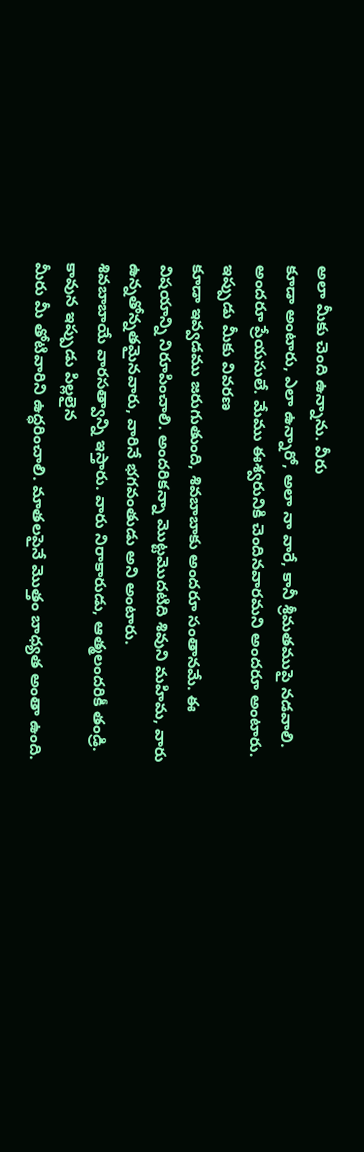అలా మీకు చెంది ఉన్నాను. వీరు
కూడా అంటారు, ఎలా ఉన్నారో, అలా నా వారే, కానీ శ్రీమతముపై నడవాలి.
అందరూ ప్రేయసులే. మేము ఈశ్వరునికి చెందినవారమని అందరూ అంటారు. ఇప్పుడు మీకు వివరణ
కూడా ఇవ్వడము జరుగుతుంది, శివబాబాకు అందరూ సంతానమే. ఈ
విషయాన్ని నిరూపించాలి. అందరికన్నా మొట్టమొదటిది శివుని మహిమ, వారు ఉన్నతోన్నతమైనవారు, వారినే భగవంతుడు అని అంటారు.
శివబాబాయే వారసత్వాన్ని ఇస్తారు. వారు నిరాకారుడు, ఆత్మలందరికీ తండ్రి. కావున ఇప్పుడు పిల్లలైన
మీరు మీ తోటివారిని ఉద్ధరించాలి. మాతలపైనే మొత్తం బాధ్యత అంతా ఉంది.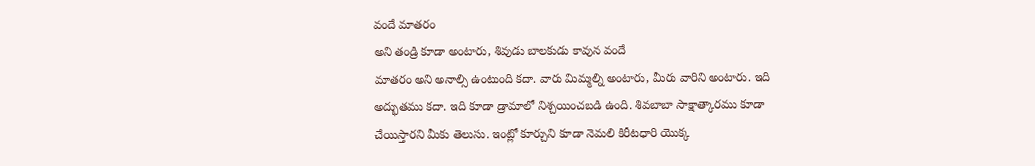వందే మాతరం
అని తండ్రి కూడా అంటారు, శివుడు బాలకుడు కావున వందే
మాతరం అని అనాల్సి ఉంటుంది కదా. వారు మిమ్మల్ని అంటారు, మీరు వారిని అంటారు. ఇది
అద్భుతము కదా. ఇది కూడా డ్రామాలో నిశ్చయించబడి ఉంది. శివబాబా సాక్షాత్కారము కూడా
చేయిస్తారని మీకు తెలుసు. ఇంట్లో కూర్చుని కూడా నెమలి కిరీటధారి యొక్క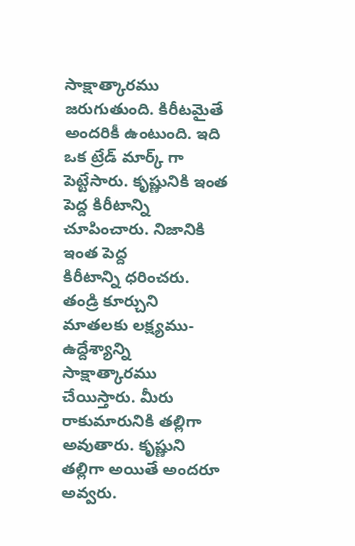సాక్షాత్కారము జరుగుతుంది. కిరీటమైతే అందరికీ ఉంటుంది. ఇది ఒక ట్రేడ్ మార్క్ గా
పెట్టేసారు. కృష్ణునికి ఇంత పెద్ద కిరీటాన్ని చూపించారు. నిజానికి ఇంత పెద్ద
కిరీటాన్ని ధరించరు. తండ్రి కూర్చుని మాతలకు లక్ష్యము-ఉద్దేశ్యాన్ని సాక్షాత్కారము
చేయిస్తారు. మీరు రాకుమారునికి తల్లిగా అవుతారు. కృష్ణుని తల్లిగా అయితే అందరూ
అవ్వరు.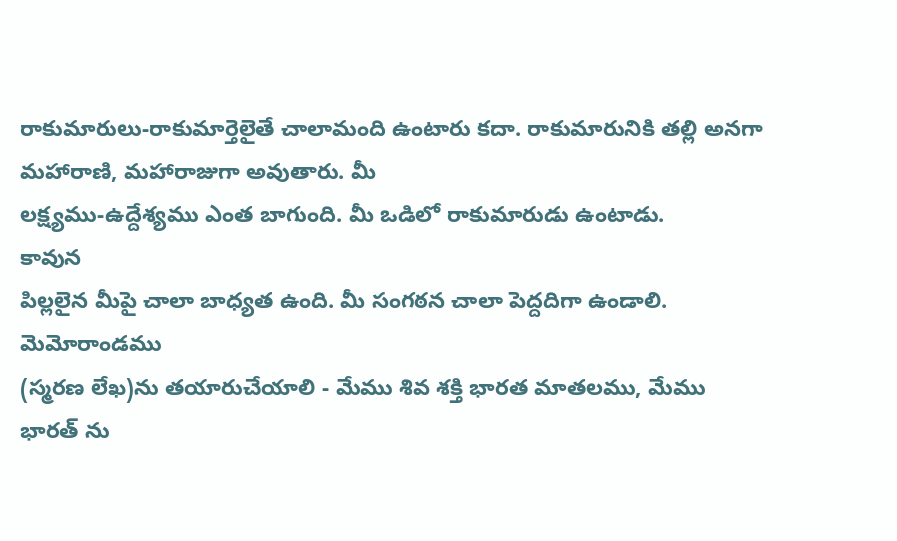రాకుమారులు-రాకుమార్తెలైతే చాలామంది ఉంటారు కదా. రాకుమారునికి తల్లి అనగా
మహారాణి, మహారాజుగా అవుతారు. మీ
లక్ష్యము-ఉద్దేశ్యము ఎంత బాగుంది. మీ ఒడిలో రాకుమారుడు ఉంటాడు.
కావున
పిల్లలైన మీపై చాలా బాధ్యత ఉంది. మీ సంగఠన చాలా పెద్దదిగా ఉండాలి. మెమోరాండము
(స్మరణ లేఖ)ను తయారుచేయాలి - మేము శివ శక్తి భారత మాతలము, మేము భారత్ ను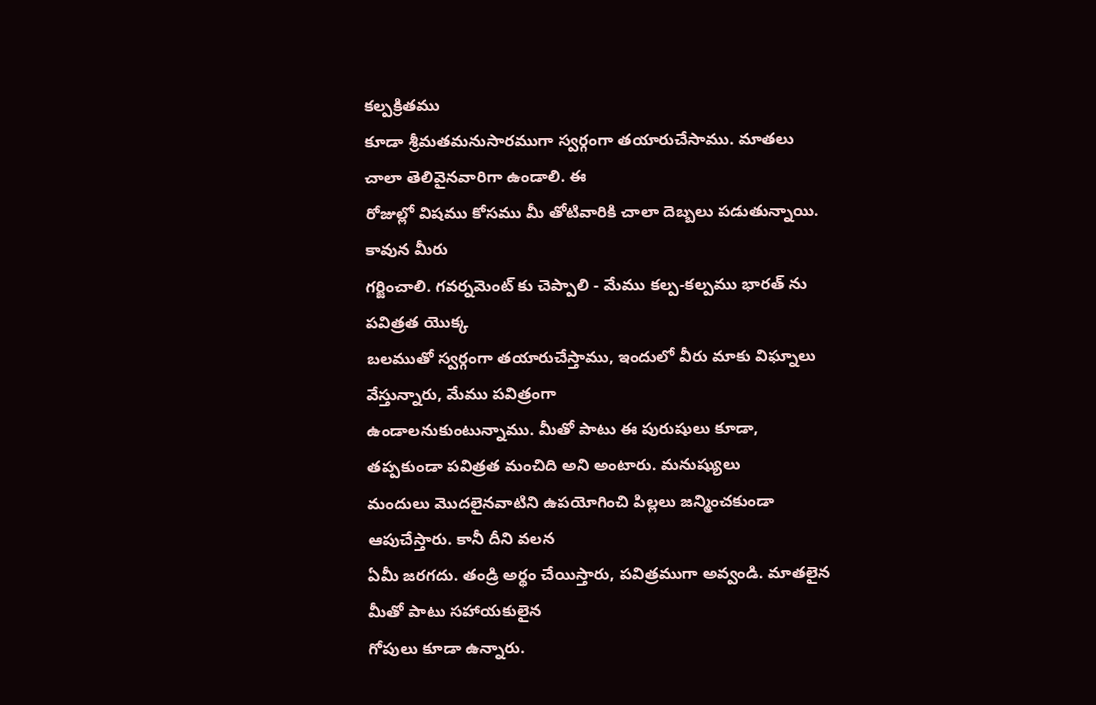కల్పక్రితము
కూడా శ్రీమతమనుసారముగా స్వర్గంగా తయారుచేసాము. మాతలు చాలా తెలివైనవారిగా ఉండాలి. ఈ
రోజుల్లో విషము కోసము మీ తోటివారికి చాలా దెబ్బలు పడుతున్నాయి. కావున మీరు
గర్జించాలి. గవర్నమెంట్ కు చెప్పాలి - మేము కల్ప-కల్పము భారత్ ను పవిత్రత యొక్క
బలముతో స్వర్గంగా తయారుచేస్తాము, ఇందులో వీరు మాకు విఘ్నాలు వేస్తున్నారు, మేము పవిత్రంగా
ఉండాలనుకుంటున్నాము. మీతో పాటు ఈ పురుషులు కూడా, తప్పకుండా పవిత్రత మంచిది అని అంటారు. మనుష్యులు
మందులు మొదలైనవాటిని ఉపయోగించి పిల్లలు జన్మించకుండా ఆపుచేస్తారు. కానీ దీని వలన
ఏమీ జరగదు. తండ్రి అర్థం చేయిస్తారు, పవిత్రముగా అవ్వండి. మాతలైన మీతో పాటు సహాయకులైన
గోపులు కూడా ఉన్నారు.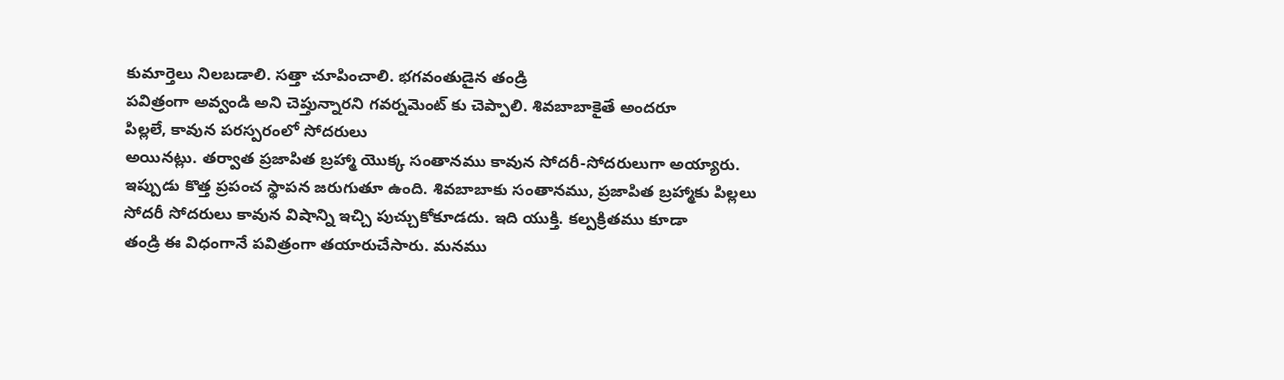కుమార్తెలు నిలబడాలి. సత్తా చూపించాలి. భగవంతుడైన తండ్రి
పవిత్రంగా అవ్వండి అని చెప్తున్నారని గవర్నమెంట్ కు చెప్పాలి. శివబాబాకైతే అందరూ
పిల్లలే, కావున పరస్పరంలో సోదరులు
అయినట్లు. తర్వాత ప్రజాపిత బ్రహ్మా యొక్క సంతానము కావున సోదరీ-సోదరులుగా అయ్యారు.
ఇప్పుడు కొత్త ప్రపంచ స్థాపన జరుగుతూ ఉంది. శివబాబాకు సంతానము, ప్రజాపిత బ్రహ్మాకు పిల్లలు
సోదరీ సోదరులు కావున విషాన్ని ఇచ్చి పుచ్చుకోకూడదు. ఇది యుక్తి. కల్పక్రితము కూడా
తండ్రి ఈ విధంగానే పవిత్రంగా తయారుచేసారు. మనము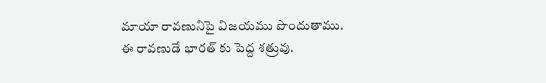మాయా రావణునిపై విజయము పొందుతాము.
ఈ రావణుడే భారత్ కు పెద్ద శత్రువు.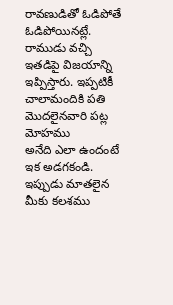రావణుడితో ఓడిపోతే ఓడిపోయినట్లే. రాముడు వచ్చి
ఇతడిపై విజయాన్ని ఇప్పిస్తారు. ఇప్పటికీ చాలామందికి పతి మొదలైనవారి పట్ల మోహము
అనేది ఎలా ఉందంటే ఇక అడగకండి. ఇప్పుడు మాతలైన మీకు కలశము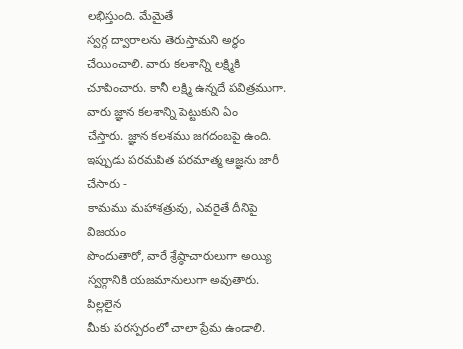లభిస్తుంది. మేమైతే
స్వర్గ ద్వారాలను తెరుస్తామని అర్థం చేయించాలి. వారు కలశాన్ని లక్ష్మికి
చూపించారు. కానీ లక్ష్మి ఉన్నదే పవిత్రముగా. వారు జ్ఞాన కలశాన్ని పెట్టుకుని ఏం
చేస్తారు. జ్ఞాన కలశము జగదంబపై ఉంది. ఇప్పుడు పరమపిత పరమాత్మ ఆజ్ఞను జారీ చేసారు -
కామము మహాశత్రువు, ఎవరైతే దీనిపై విజయం
పొందుతారో, వారే శ్రేష్ఠాచారులుగా అయ్యి
స్వర్గానికి యజమానులుగా అవుతారు.
పిల్లలైన
మీకు పరస్పరంలో చాలా ప్రేమ ఉండాలి.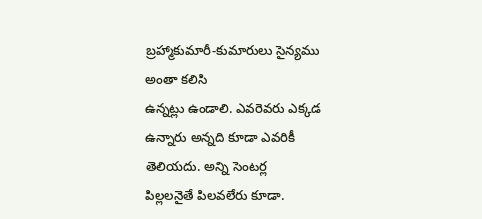బ్రహ్మాకుమారీ-కుమారులు సైన్యము అంతా కలిసి
ఉన్నట్లు ఉండాలి. ఎవరెవరు ఎక్కడ ఉన్నారు అన్నది కూడా ఎవరికీ తెలియదు. అన్ని సెంటర్ల
పిల్లలనైతే పిలవలేరు కూడా.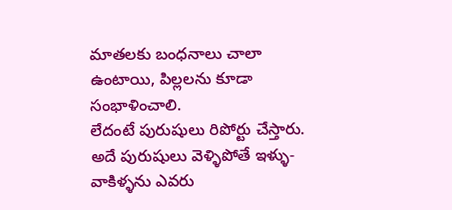మాతలకు బంధనాలు చాలా ఉంటాయి, పిల్లలను కూడా సంభాళించాలి.
లేదంటే పురుషులు రిపోర్టు చేస్తారు. అదే పురుషులు వెళ్ళిపోతే ఇళ్ళు-వాకిళ్ళను ఎవరు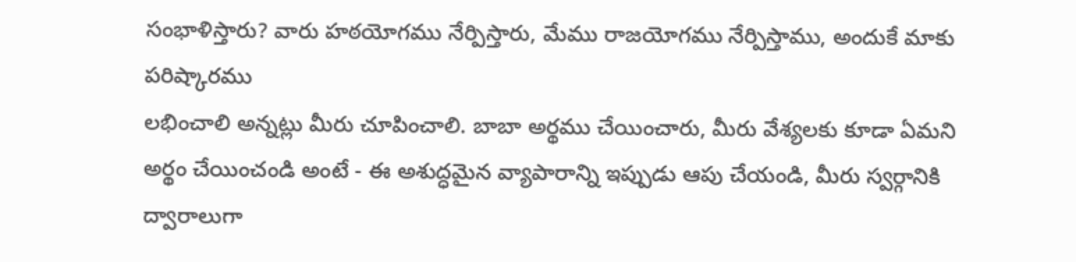సంభాళిస్తారు? వారు హఠయోగము నేర్పిస్తారు, మేము రాజయోగము నేర్పిస్తాము, అందుకే మాకు పరిష్కారము
లభించాలి అన్నట్లు మీరు చూపించాలి. బాబా అర్థము చేయించారు, మీరు వేశ్యలకు కూడా ఏమని
అర్థం చేయించండి అంటే - ఈ అశుద్ధమైన వ్యాపారాన్ని ఇప్పుడు ఆపు చేయండి, మీరు స్వర్గానికి ద్వారాలుగా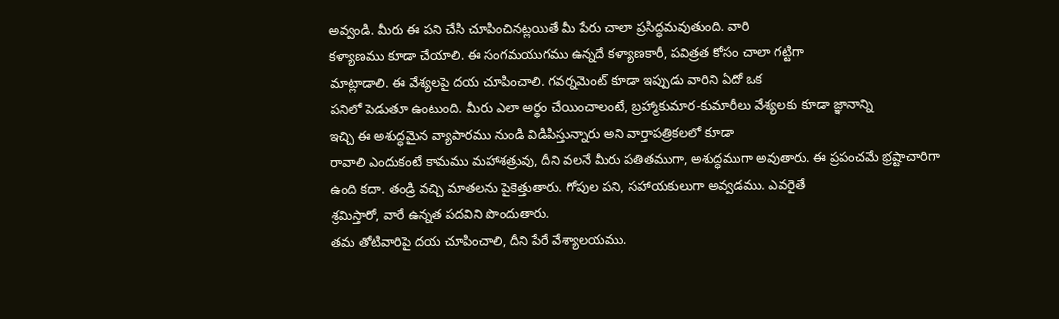అవ్వండి. మీరు ఈ పని చేసి చూపించినట్లయితే మీ పేరు చాలా ప్రసిద్ధమవుతుంది. వారి
కళ్యాణము కూడా చేయాలి. ఈ సంగమయుగము ఉన్నదే కళ్యాణకారీ, పవిత్రత కోసం చాలా గట్టిగా
మాట్లాడాలి. ఈ వేశ్యలపై దయ చూపించాలి. గవర్నమెంట్ కూడా ఇప్పుడు వారిని ఏదో ఒక
పనిలో పెడుతూ ఉంటుంది. మీరు ఎలా అర్థం చేయించాలంటే, బ్రహ్మాకుమార-కుమారీలు వేశ్యలకు కూడా జ్ఞానాన్ని
ఇచ్చి ఈ అశుద్ధమైన వ్యాపారము నుండి విడిపిస్తున్నారు అని వార్తాపత్రికలలో కూడా
రావాలి ఎందుకంటే కామము మహాశత్రువు, దీని వలనే మీరు పతితముగా, అశుద్ధముగా అవుతారు. ఈ ప్రపంచమే భ్రష్టాచారిగా
ఉంది కదా. తండ్రి వచ్చి మాతలను పైకెత్తుతారు. గోపుల పని, సహాయకులుగా అవ్వడము. ఎవరైతే
శ్రమిస్తారో, వారే ఉన్నత పదవిని పొందుతారు.
తమ తోటివారిపై దయ చూపించాలి, దీని పేరే వేశ్యాలయము.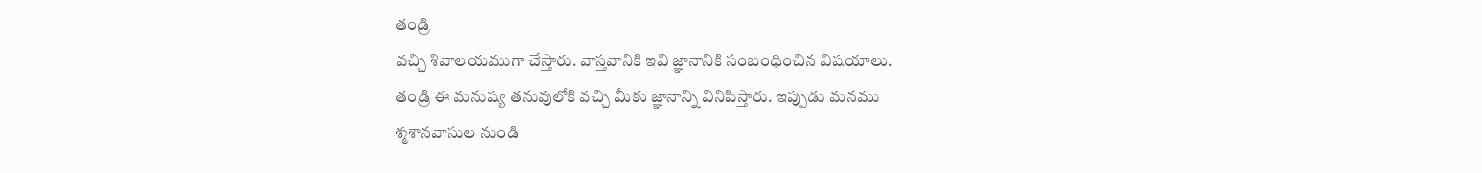తండ్రి
వచ్చి శివాలయముగా చేస్తారు. వాస్తవానికి ఇవి జ్ఞానానికి సంబంధించిన విషయాలు.
తండ్రి ఈ మనుష్య తనువులోకి వచ్చి మీకు జ్ఞానాన్ని వినిపిస్తారు. ఇప్పుడు మనము
శ్మశానవాసుల నుండి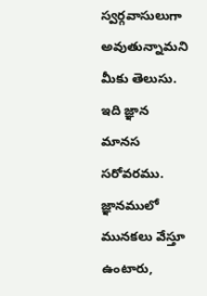స్వర్గవాసులుగా అవుతున్నామని మీకు తెలుసు. ఇది జ్ఞాన మానస
సరోవరము. జ్ఞానములో మునకలు వేస్తూ ఉంటారు,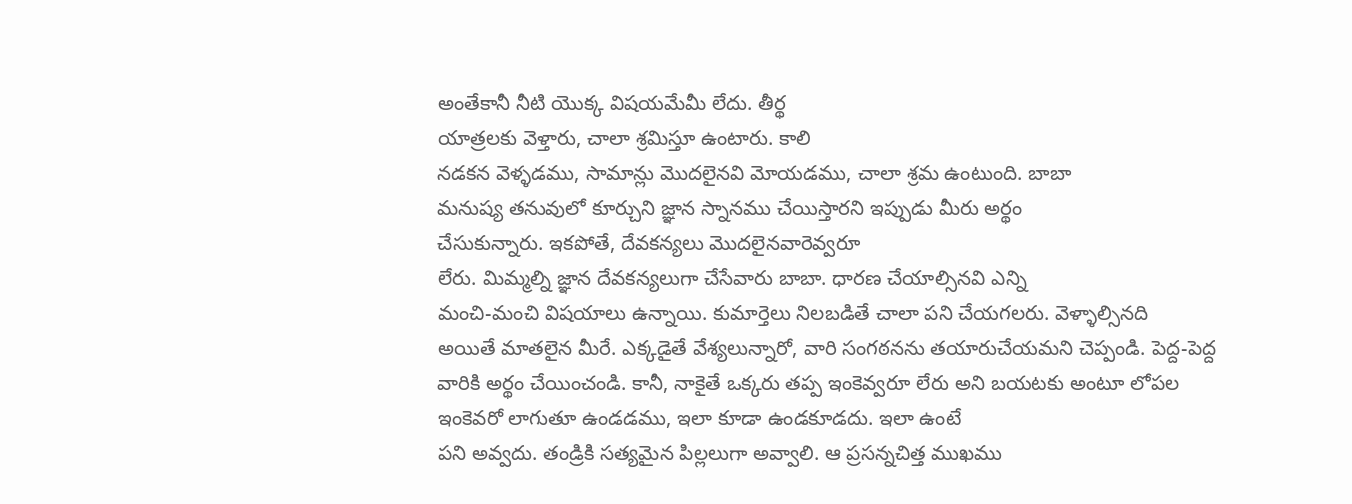అంతేకానీ నీటి యొక్క విషయమేమీ లేదు. తీర్థ
యాత్రలకు వెళ్తారు, చాలా శ్రమిస్తూ ఉంటారు. కాలి
నడకన వెళ్ళడము, సామాన్లు మొదలైనవి మోయడము, చాలా శ్రమ ఉంటుంది. బాబా
మనుష్య తనువులో కూర్చుని జ్ఞాన స్నానము చేయిస్తారని ఇప్పుడు మీరు అర్థం
చేసుకున్నారు. ఇకపోతే, దేవకన్యలు మొదలైనవారెవ్వరూ
లేరు. మిమ్మల్ని జ్ఞాన దేవకన్యలుగా చేసేవారు బాబా. ధారణ చేయాల్సినవి ఎన్ని
మంచి-మంచి విషయాలు ఉన్నాయి. కుమార్తెలు నిలబడితే చాలా పని చేయగలరు. వెళ్ళాల్సినది
అయితే మాతలైన మీరే. ఎక్కడైతే వేశ్యలున్నారో, వారి సంగఠనను తయారుచేయమని చెప్పండి. పెద్ద-పెద్ద
వారికి అర్థం చేయించండి. కానీ, నాకైతే ఒక్కరు తప్ప ఇంకెవ్వరూ లేరు అని బయటకు అంటూ లోపల
ఇంకెవరో లాగుతూ ఉండడము, ఇలా కూడా ఉండకూడదు. ఇలా ఉంటే
పని అవ్వదు. తండ్రికి సత్యమైన పిల్లలుగా అవ్వాలి. ఆ ప్రసన్నచిత్త ముఖము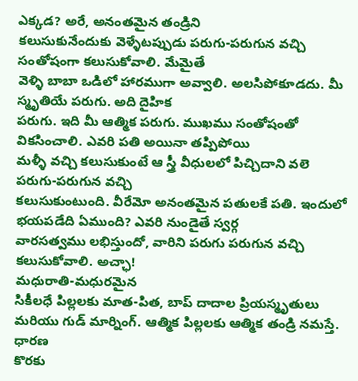ఎక్కడ? అరే, అనంతమైన తండ్రిని
కలుసుకునేందుకు వెళ్ళేటప్పుడు పరుగు-పరుగున వచ్చి సంతోషంగా కలుసుకోవాలి. మేమైతే
వెళ్ళి బాబా ఒడిలో హారముగా అవ్వాలి. అలసిపోకూడదు. మీ స్మృతియే పరుగు. అది దైహిక
పరుగు. ఇది మీ ఆత్మిక పరుగు. ముఖము సంతోషంతో వికసించాలి. ఎవరి పతి అయినా తప్పిపోయి
మళ్ళీ వచ్చి కలుసుకుంటే ఆ స్త్రీ వీధులలో పిచ్చిదాని వలె పరుగు-పరుగున వచ్చి
కలుసుకుంటుంది. వీరేమో అనంతమైన పతులకే పతి. ఇందులో భయపడేది ఏముంది? ఎవరి నుండైతే స్వర్గ
వారసత్వము లభిస్తుందో, వారిని పరుగు పరుగున వచ్చి
కలుసుకోవాలి. అచ్ఛా!
మధురాతి-మధురమైన
సికీలధే పిల్లలకు మాత-పిత, బాప్ దాదాల ప్రియస్మృతులు
మరియు గుడ్ మార్నింగ్. ఆత్మిక పిల్లలకు ఆత్మిక తండ్రి నమస్తే.
ధారణ
కొరకు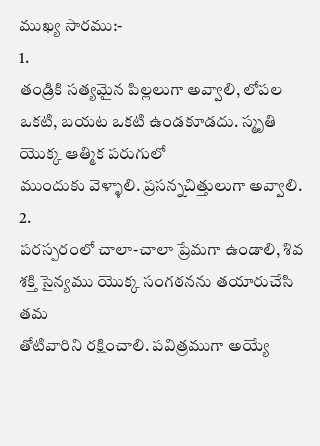ముఖ్య సారము:-
1.
తండ్రికి సత్యమైన పిల్లలుగా అవ్వాలి, లోపల ఒకటి, బయట ఒకటి ఉండకూడదు. స్మృతి యొక్క ఆత్మిక పరుగులో
ముందుకు వెళ్ళాలి. ప్రసన్నచిత్తులుగా అవ్వాలి.
2.
పరస్పరంలో చాలా-చాలా ప్రేమగా ఉండాలి, శివ శక్తి సైన్యము యొక్క సంగఠనను తయారుచేసి తమ
తోటివారిని రక్షించాలి. పవిత్రముగా అయ్యే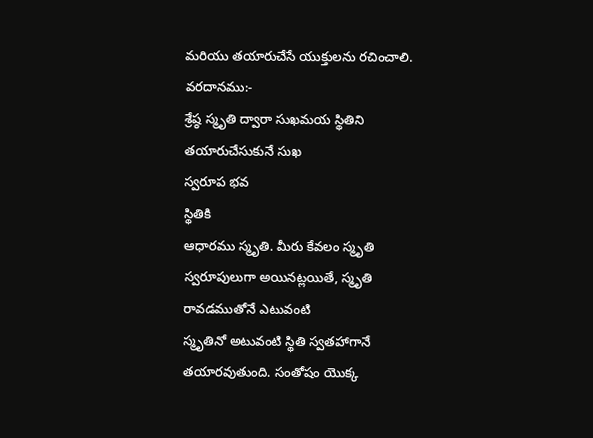మరియు తయారుచేసే యుక్తులను రచించాలి.
వరదానము:-
శ్రేష్ఠ స్మృతి ద్వారా సుఖమయ స్థితిని తయారుచేసుకునే సుఖ
స్వరూప భవ
స్థితికి
ఆధారము స్మృతి. మీరు కేవలం స్మృతి స్వరూపులుగా అయినట్లయితే, స్మృతి రావడముతోనే ఎటువంటి
స్మృతినో అటువంటి స్థితి స్వతహాగానే తయారవుతుంది. సంతోషం యొక్క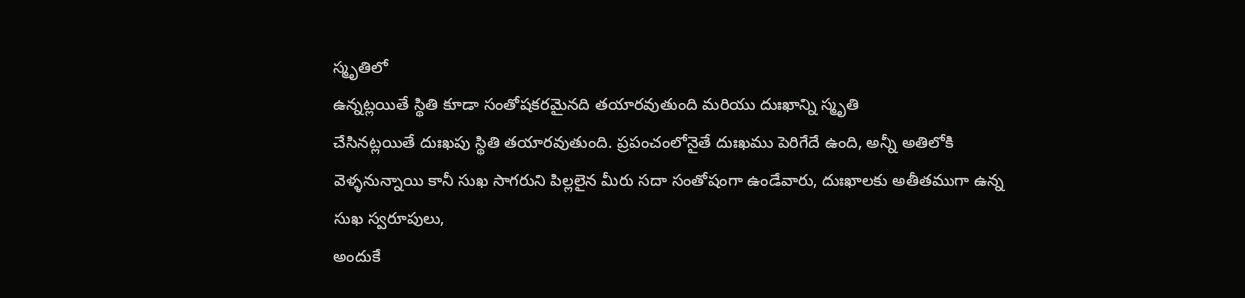స్మృతిలో
ఉన్నట్లయితే స్థితి కూడా సంతోషకరమైనది తయారవుతుంది మరియు దుఃఖాన్ని స్మృతి
చేసినట్లయితే దుఃఖపు స్థితి తయారవుతుంది. ప్రపంచంలోనైతే దుఃఖము పెరిగేదే ఉంది, అన్నీ అతిలోకి
వెళ్ళనున్నాయి కానీ సుఖ సాగరుని పిల్లలైన మీరు సదా సంతోషంగా ఉండేవారు, దుఃఖాలకు అతీతముగా ఉన్న
సుఖ స్వరూపులు,
అందుకే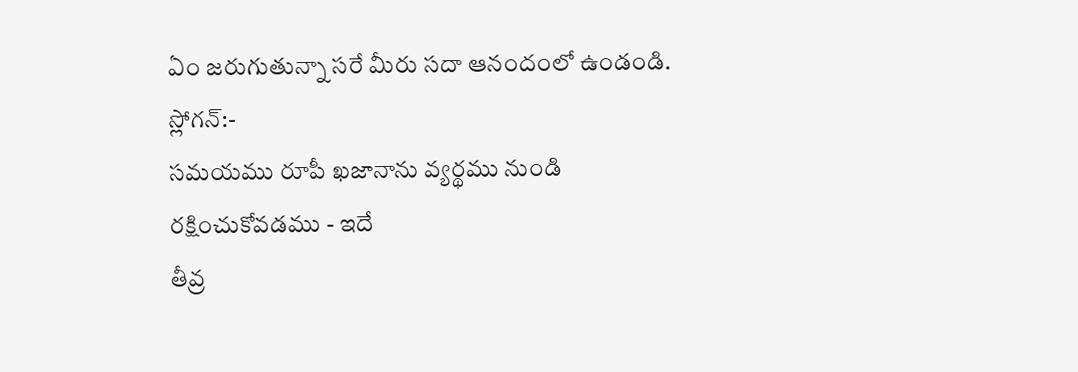ఏం జరుగుతున్నా సరే మీరు సదా ఆనందంలో ఉండండి.
స్లోగన్:-
సమయము రూపీ ఖజానాను వ్యర్థము నుండి రక్షించుకోవడము - ఇదే
తీవ్ర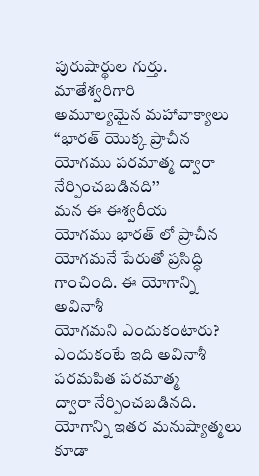పురుషార్థుల గుర్తు.
మాతేశ్వరిగారి
అమూల్యమైన మహావాక్యాలు
‘‘భారత్ యొక్క ప్రాచీన యోగము పరమాత్మ ద్వారా
నేర్పించబడినది’’
మన ఈ ఈశ్వరీయ
యోగము భారత్ లో ప్రాచీన యోగమనే పేరుతో ప్రసిద్ధి గాంచింది. ఈ యోగాన్ని అవినాశీ
యోగమని ఎందుకంటారు? ఎందుకంటే ఇది అవినాశీ పరమపిత పరమాత్మ
ద్వారా నేర్పించబడినది. యోగాన్ని ఇతర మనుష్యాత్మలు కూడా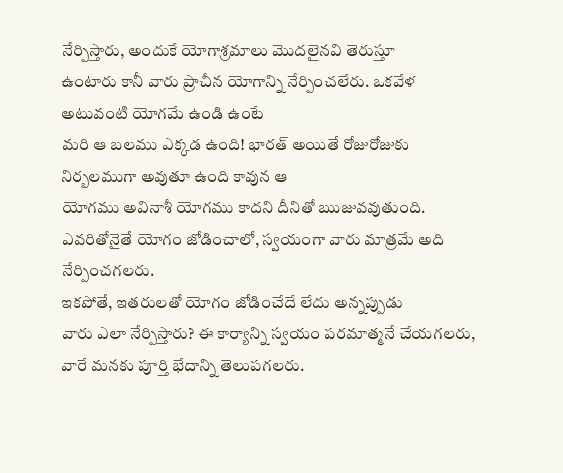నేర్పిస్తారు, అందుకే యోగాశ్రమాలు మొదలైనవి తెరుస్తూ
ఉంటారు కానీ వారు ప్రాచీన యోగాన్ని నేర్పించలేరు. ఒకవేళ అటువంటి యోగమే ఉండి ఉంటే
మరి ఆ బలము ఎక్కడ ఉంది! భారత్ అయితే రోజురోజుకు నిర్బలముగా అవుతూ ఉంది కావున ఆ
యోగము అవినాశీ యోగము కాదని దీనితో ఋజువవుతుంది. ఎవరితోనైతే యోగం జోడించాలో, స్వయంగా వారు మాత్రమే అది నేర్పించగలరు.
ఇకపోతే, ఇతరులతో యోగం జోడించేదే లేదు అన్నప్పుడు
వారు ఎలా నేర్పిస్తారు? ఈ కార్యాన్ని స్వయం పరమాత్మనే చేయగలరు, వారే మనకు పూర్తి భేదాన్ని తెలుపగలరు.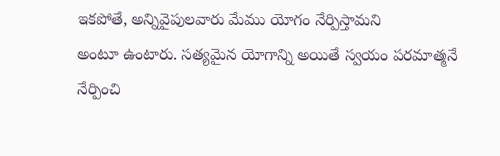ఇకపోతే, అన్నివైపులవారు మేము యోగం నేర్పిస్తామని
అంటూ ఉంటారు. సత్యమైన యోగాన్ని అయితే స్వయం పరమాత్మనే నేర్పించి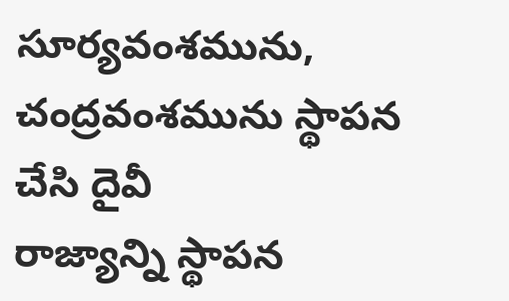సూర్యవంశమును, చంద్రవంశమును స్థాపన చేసి దైవీ
రాజ్యాన్ని స్థాపన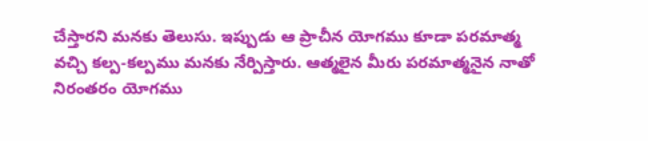చేస్తారని మనకు తెలుసు. ఇప్పుడు ఆ ప్రాచీన యోగము కూడా పరమాత్మ
వచ్చి కల్ప-కల్పము మనకు నేర్పిస్తారు. ఆత్మలైన మీరు పరమాత్మనైన నాతో నిరంతరం యోగము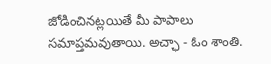జోడించినట్లయితే మీ పాపాలు సమాప్తమవుతాయి. అచ్ఛా - ఓం శాంతి.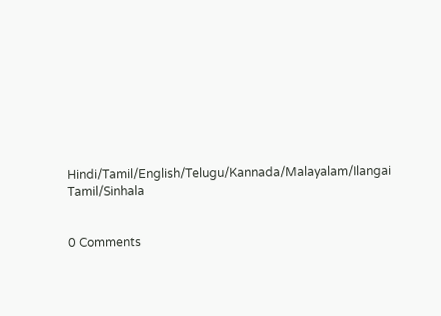Hindi/Tamil/English/Telugu/Kannada/Malayalam/Ilangai Tamil/Sinhala


0 Comments